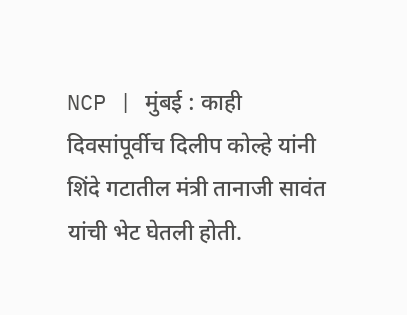NCP | मुंबई : काही दिवसांपूर्वीच दिलीप कोल्हे यांनी शिंदे गटातील मंत्री तानाजी सावंत यांची भेट घेतली होती.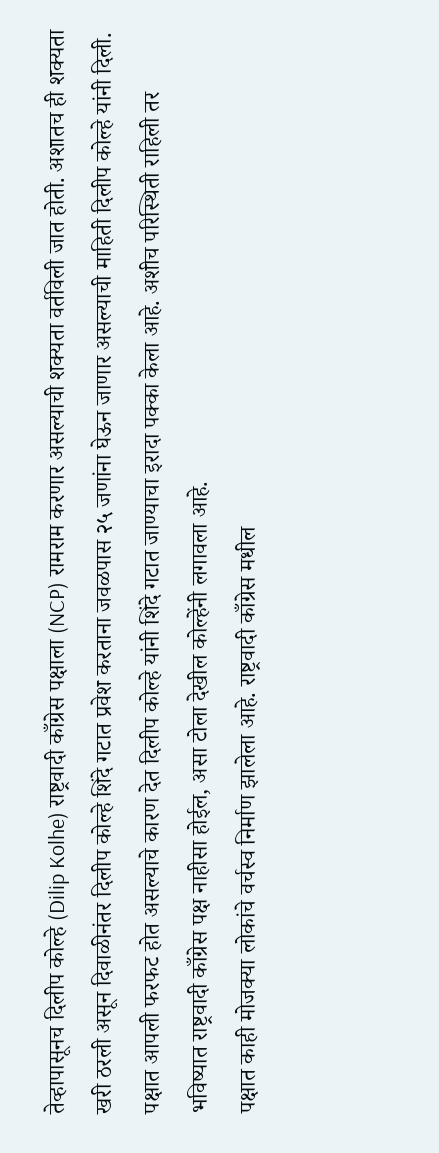तेव्हापासूनच दिलीप कोल्हे (Dilip Kolhe) राष्ट्रवादी काँग्रेस पक्षाला (NCP) रामराम करणार असल्याची शक्यता वर्तविली जात होती. अशातच ही शक्यता खरी ठरली असून दिवाळीनंतर दिलीप कोल्हे शिंदे गटात प्रवेश करताना जवळपास २५ जणांना घेऊन जाणार असल्याची माहिती दिलीप कोल्हे यांनी दिली.
पक्षात आपली फरफट होत असल्याचे कारण देत दिलीप कोल्हे यांनी शिंदे गटात जाण्याचा इरादा पक्का केला आहे. अशीच परिस्थिती राहिली तर भविष्यात राष्ट्रवादी काँग्रेस पक्ष नाहीसा होईल, असा टोला देखील कोल्हेंनी लगावला आहे.
पक्षात काही मोजक्या लोकांचे वर्चस्व निर्माण झालेला आहे. राष्ट्रवादी काँग्रेस मधील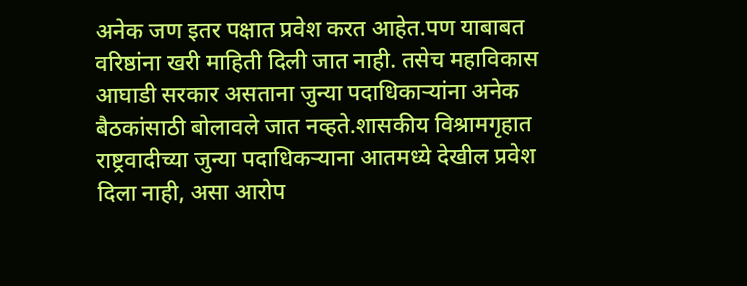अनेक जण इतर पक्षात प्रवेश करत आहेत.पण याबाबत वरिष्ठांना खरी माहिती दिली जात नाही. तसेच महाविकास आघाडी सरकार असताना जुन्या पदाधिकाऱ्यांना अनेक बैठकांसाठी बोलावले जात नव्हते.शासकीय विश्रामगृहात राष्ट्रवादीच्या जुन्या पदाधिकऱ्याना आतमध्ये देखील प्रवेश दिला नाही, असा आरोप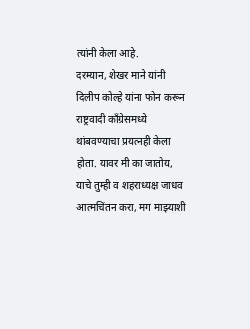त्यांनी केला आहे.
दरम्यान, शेखर माने यांनी दिलीप कोल्हे यांना फोन करून राष्ट्रवादी काँग्रेसमध्ये थांबवण्याचा प्रयत्नही केला होता. यावर मी का जातोय, याचे तुम्ही व शहराध्यक्ष जाधव आत्मचिंतन करा, मग माझ्याशी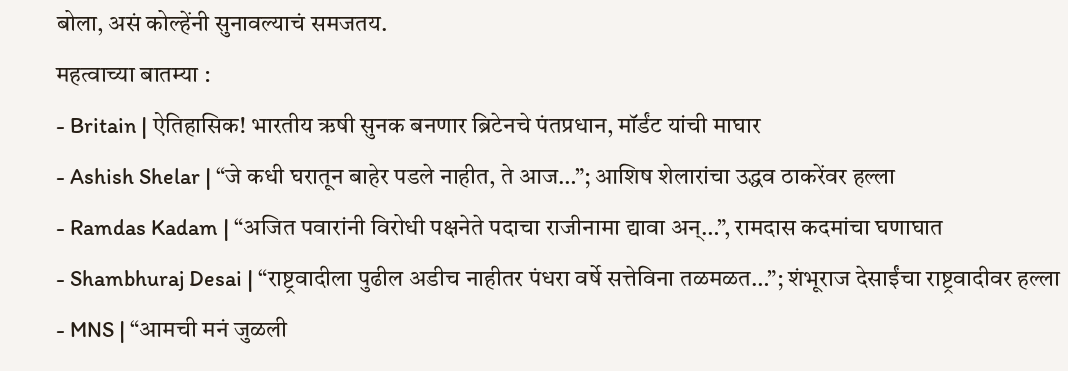बोला, असं कोल्हेंनी सुनावल्याचं समजतय.
महत्वाच्या बातम्या :
- Britain | ऐतिहासिक! भारतीय ऋषी सुनक बनणार ब्रिटेनचे पंतप्रधान, मॉर्डंट यांची माघार
- Ashish Shelar | “जे कधी घरातून बाहेर पडले नाहीत, ते आज…”; आशिष शेलारांचा उद्धव ठाकरेंवर हल्ला
- Ramdas Kadam | “अजित पवारांनी विरोधी पक्षनेते पदाचा राजीनामा द्यावा अन्…”, रामदास कदमांचा घणाघात
- Shambhuraj Desai | “राष्ट्रवादीला पुढील अडीच नाहीतर पंधरा वर्षे सत्तेविना तळमळत…”; शंभूराज देसाईंचा राष्ट्रवादीवर हल्ला
- MNS | “आमची मनं जुळली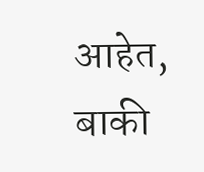आहेत, बाकी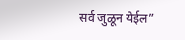सर्व जुळून येईल”